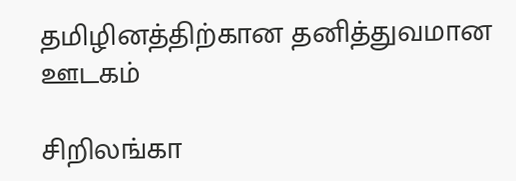தமிழினத்திற்கான தனித்துவமான ஊடகம்

சிறிலங்கா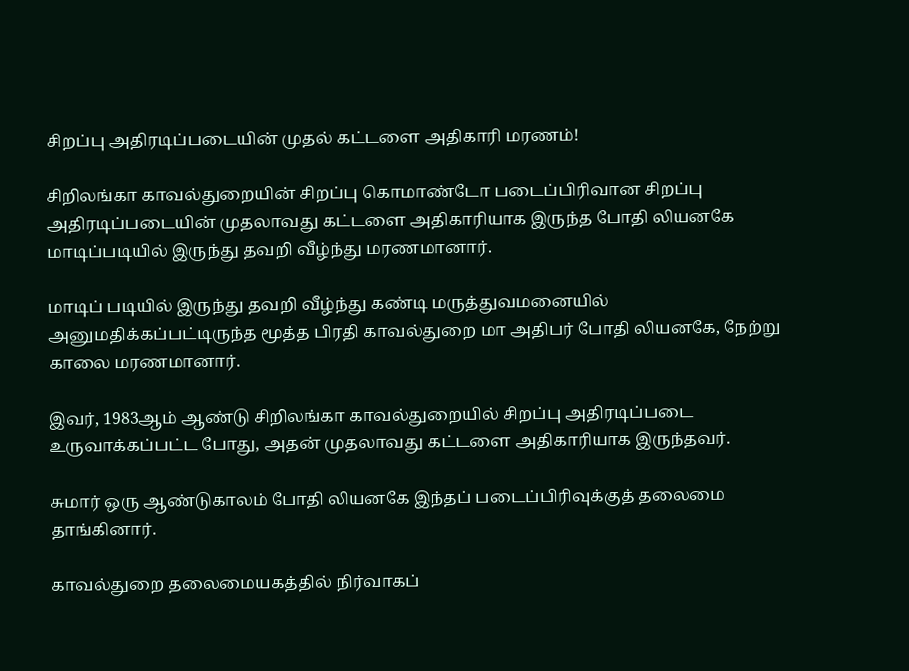சிறப்பு அதிரடிப்படையின் முதல் கட்டளை அதிகாரி மரணம்!

சிறிலங்கா காவல்துறையின் சிறப்பு கொமாண்டோ படைப்பிரிவான சிறப்பு அதிரடிப்படையின் முதலாவது கட்டளை அதிகாரியாக இருந்த போதி லியனகே மாடிப்படியில் இருந்து தவறி வீழ்ந்து மரணமானார்.

மாடிப் படியில் இருந்து தவறி வீழ்ந்து கண்டி மருத்துவமனையில் அனுமதிக்கப்பட்டிருந்த மூத்த பிரதி காவல்துறை மா அதிபர் போதி லியனகே, நேற்று காலை மரணமானார்.

இவர், 1983ஆம் ஆண்டு சிறிலங்கா காவல்துறையில் சிறப்பு அதிரடிப்படை உருவாக்கப்பட்ட போது, அதன் முதலாவது கட்டளை அதிகாரியாக இருந்தவர்.

சுமார் ஒரு ஆண்டுகாலம் போதி லியனகே இந்தப் படைப்பிரிவுக்குத் தலைமை தாங்கினார்.

காவல்துறை தலைமையகத்தில் நிர்வாகப்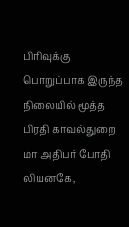பிரிவுக்கு பொறுப்பாக இருந்த நிலையில் மூத்த பிரதி காவல்துறை மா அதிபர் போதி லியனகே,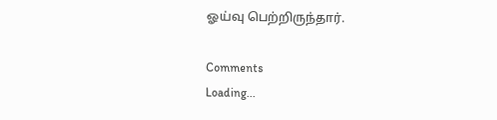ஓய்வு பெற்றிருந்தார்.

Comments
Loading...